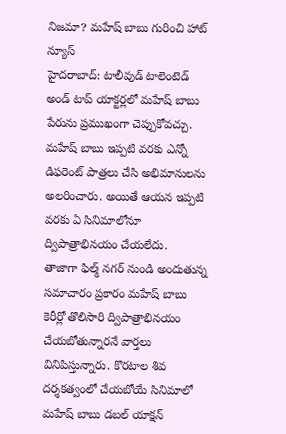నిజమా? మహేష్ బాబు గురించి హాట్ న్యూస్
హైదరాబాద్: టాలీవుడ్ టాలెంటెడ్ అండ్ టాప్ యాక్టర్లలో మహేష్ బాబు పేరును ప్రముఖంగా చెప్పుకోవచ్చు. మహేష్ బాబు ఇప్పటి వరకు ఎన్నో డిఫరెంట్ పాత్రలు చేసి అభిమానులను అలరించారు. అయితే ఆయన ఇప్పటి వరకు ఏ సినిమాలోనూ ద్విపాత్రాభినయం చేయలేదు.
తాజాగా ఫిల్మ్ నగర్ నుండి అందుతున్న సమాచారం ప్రకారం మహేష్ బాబు కెరీర్లో తొలిసారి ద్విపాత్రాభినయం చేయబోతున్నారనే వార్తలు వినిపిస్తున్నారు. కొరటాల శివ దర్శకత్వంలో చేయబోయే సినిమాలో మహేష్ బాబు డబల్ యాక్షన్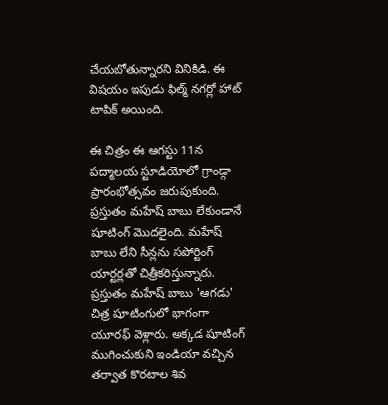చేయబోతున్నారని వినికిడి. ఈ విషయం ఇపుడు ఫిల్మ్ నగర్లో హాట్ టాపిక్ అయింది.

ఈ చిత్రం ఈ ఆగస్టు 11న పద్మాలయ స్టూడియోలో గ్రాండ్గా ప్రారంభోత్సవం జరుపుకుంది. ప్రస్తుతం మహేష్ బాబు లేకుండానే షూటింగ్ మొదలైంది. మహేష్ బాబు లేని సీన్లను సపోర్టింగ్ యార్టర్లతో చిత్రీకరిస్తున్నారు. ప్రస్తుతం మహేష్ బాబు 'ఆగడు' చిత్ర షూటింగులో భాగంగా యూరఫ్ వెళ్లారు. అక్కడ షూటింగ్ ముగించుకుని ఇండియా వచ్చిన తర్వాత కొరటాల శివ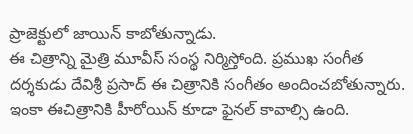ప్రాజెక్టులో జాయిన్ కాబోతున్నాడు.
ఈ చిత్రాన్ని మైత్రి మూవీస్ సంస్థ నిర్మిస్తోంది. ప్రముఖ సంగీత దర్శకుడు దేవిశ్రీ ప్రసాద్ ఈ చిత్రానికి సంగీతం అందించబోతున్నారు. ఇంకా ఈచిత్రానికి హీరోయిన్ కూడా ఫైనల్ కావాల్సి ఉంది.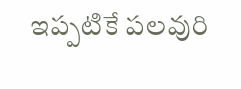ఇప్పటికే పలవురి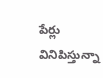పేర్లు వినిపిస్తున్నా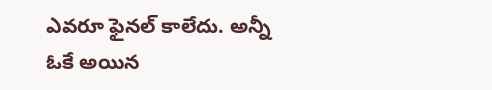ఎవరూ ఫైనల్ కాలేదు. అన్నీ ఓకే అయిన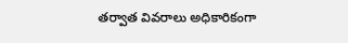తర్వాత వివరాలు అధికారికంగా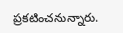ప్రకటించనున్నారు.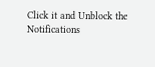Click it and Unblock the Notifications